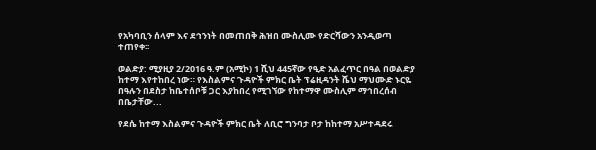የአካባቢን ሰላም እና ደኅንነት በመጠበቅ ሕዝበ ሙስሊሙ የድርሻውን አንዲወጣ ተጠየቀ፡፡

ወልድያ: ሚያዚያ 2/2016 ዓ.ም (አሚኮ) 1 ሺህ 445ኛው የዒድ አልፈጥር በዓል በወልድያ ከተማ እየተከበረ ነው። የእስልምና ጉዳዮች ምክር ቤት ፕሬዚዳንት ሼህ ማህሙድ ኑርዬ በዓሉን በደስታ ከቤተሰቦቹ ጋር እያከበረ የሚገኘው የከተማዋ ሙስሊም ማኅበረሰብ በቤታቸው...

የደሴ ከተማ እስልምና ጉዳዮች ምክር ቤት ለቢሮ ግንባታ ቦታ ከከተማ አሥተዳደሩ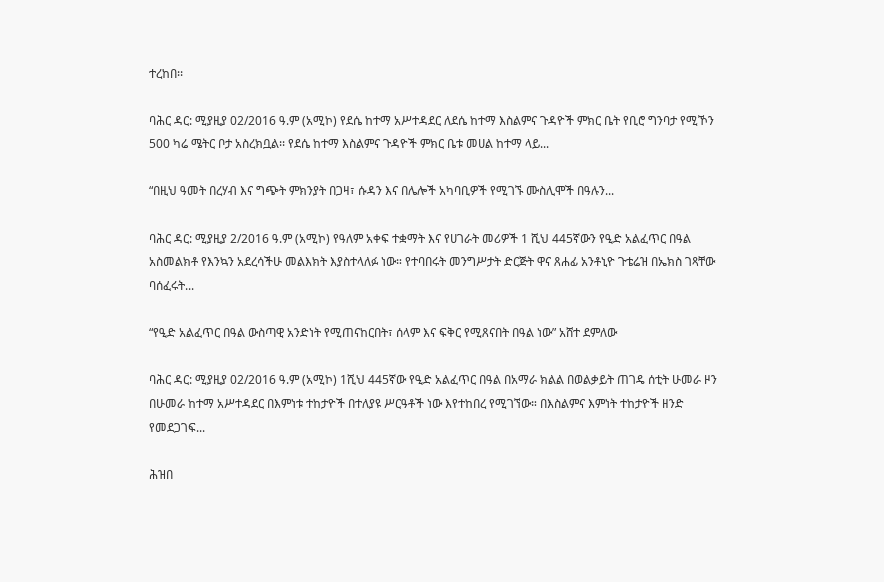ተረከበ፡፡

ባሕር ዳር: ሚያዚያ 02/2016 ዓ.ም (አሚኮ) የደሴ ከተማ አሥተዳደር ለደሴ ከተማ እስልምና ጉዳዮች ምክር ቤት የቢሮ ግንባታ የሚኾን 500 ካሬ ሜትር ቦታ አስረክቧል፡፡ የደሴ ከተማ እስልምና ጉዳዮች ምክር ቤቱ መሀል ከተማ ላይ...

“በዚህ ዓመት በረሃብ እና ግጭት ምክንያት በጋዛ፣ ሱዳን እና በሌሎች አካባቢዎች የሚገኙ ሙስሊሞች በዓሉን...

ባሕር ዳር: ሚያዚያ 2/2016 ዓ.ም (አሚኮ) የዓለም አቀፍ ተቋማት እና የሀገራት መሪዎች 1 ሺህ 445ኛውን የዒድ አልፈጥር በዓል አስመልክቶ የእንኳን አደረሳችሁ መልእክት እያስተላለፉ ነው። የተባበሩት መንግሥታት ድርጅት ዋና ጸሐፊ አንቶኒዮ ጉቴሬዝ በኤክስ ገጻቸው ባሰፈሩት...

“የዒድ አልፈጥር በዓል ውስጣዊ አንድነት የሚጠናከርበት፣ ሰላም እና ፍቅር የሚጸናበት በዓል ነው” አሸተ ደምለው

ባሕር ዳር: ሚያዚያ 02/2016 ዓ.ም (አሚኮ) 1ሺህ 445ኛው የዒድ አልፈጥር በዓል በአማራ ክልል በወልቃይት ጠገዴ ሰቲት ሁመራ ዞን በሁመራ ከተማ አሥተዳደር በእምነቱ ተከታዮች በተለያዩ ሥርዓቶች ነው እየተከበረ የሚገኘው። በእስልምና እምነት ተከታዮች ዘንድ የመደጋገፍ...

ሕዝበ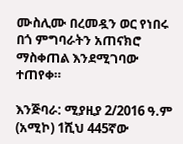ሙስሊሙ በረመዷን ወር የነበሩ በጎ ምግባራትን አጠናክሮ ማስቀጠል እንደሚገባው ተጠየቀ።

እንጅባራ: ሚያዚያ 2/2016 ዓ.ም (አሚኮ) 1ሺህ 445ኛው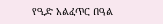የዒድ አልፈጥር በዓል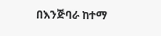በእንጅባራ ከተማ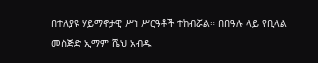በተለያዩ ሃይማኖታዊ ሥነ ሥርዓቶች ተከብሯል። በበዓሉ ላይ የቢላል መስጅድ ኢማም ሼህ አብዱ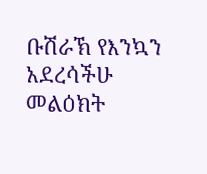ቡሽራኽ የእንኳን አደረሳችሁ መልዕክት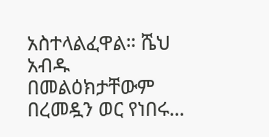አስተላልፈዋል። ሼህ አብዱ በመልዕክታቸውም በረመዷን ወር የነበሩ...